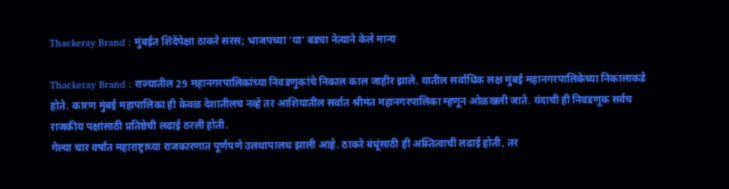Thackeray Brand : मुंबईत शिंदेंपेक्षा ठाकरे सरस; भाजपच्या ‘या’ बड्या नेत्याने केले मान्य

Thackeray Brand : राज्यातील 29 महानगरपालिकांच्या निवडणुकांचे निकाल काल जाहीर झाले. यातील सर्वाधिक लक्ष मुंबई महानगरपालिकेच्या निकालाकडे होते. कारण मुंबई महापालिका ही केवळ देशातीलच नव्हे तर आशियातील सर्वात श्रीमंत महानगरपालिका म्हणून ओळखली जाते. यंदाची ही निवडणूक सर्वच राजकीय पक्षांसाठी प्रतिष्ठेची लढाई ठरली होती.
गेल्या चार वर्षांत महाराष्ट्राच्या राजकारणात पूर्णपणे उलथापालथ झाली आहे. ठाकरे बंधूंसाठी ही अस्तित्वाची लढाई होती, तर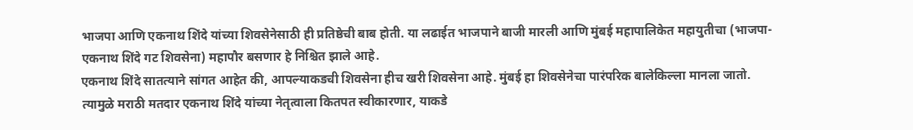भाजपा आणि एकनाथ शिंदे यांच्या शिवसेनेसाठी ही प्रतिष्ठेची बाब होती. या लढाईत भाजपाने बाजी मारली आणि मुंबई महापालिकेत महायुतीचा (भाजपा-एकनाथ शिंदे गट शिवसेना) महापौर बसणार हे निश्चित झाले आहे.
एकनाथ शिंदे सातत्याने सांगत आहेत की, आपल्याकडची शिवसेना हीच खरी शिवसेना आहे. मुंबई हा शिवसेनेचा पारंपरिक बालेकिल्ला मानला जातो. त्यामुळे मराठी मतदार एकनाथ शिंदे यांच्या नेतृत्वाला कितपत स्वीकारणार, याकडे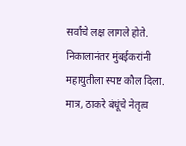सर्वांचे लक्ष लागले होते.
निकालानंतर मुंबईकरांनी महायुतीला स्पष्ट कौल दिला. मात्र, ठाकरे बंधूंचे नेतृत्व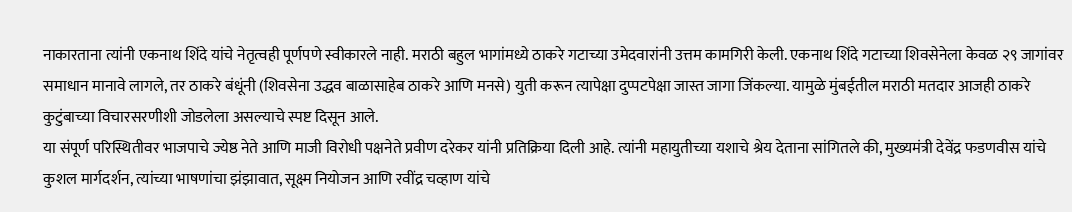नाकारताना त्यांनी एकनाथ शिंदे यांचे नेतृत्वही पूर्णपणे स्वीकारले नाही. मराठी बहुल भागांमध्ये ठाकरे गटाच्या उमेदवारांनी उत्तम कामगिरी केली. एकनाथ शिंदे गटाच्या शिवसेनेला केवळ २९ जागांवर समाधान मानावे लागले, तर ठाकरे बंधूंनी (शिवसेना उद्धव बाळासाहेब ठाकरे आणि मनसे) युती करून त्यापेक्षा दुप्पटपेक्षा जास्त जागा जिंकल्या. यामुळे मुंबईतील मराठी मतदार आजही ठाकरे कुटुंबाच्या विचारसरणीशी जोडलेला असल्याचे स्पष्ट दिसून आले.
या संपूर्ण परिस्थितीवर भाजपाचे ज्येष्ठ नेते आणि माजी विरोधी पक्षनेते प्रवीण दरेकर यांनी प्रतिक्रिया दिली आहे. त्यांनी महायुतीच्या यशाचे श्रेय देताना सांगितले की, मुख्यमंत्री देवेंद्र फडणवीस यांचे कुशल मार्गदर्शन, त्यांच्या भाषणांचा झंझावात, सूक्ष्म नियोजन आणि रवींद्र चव्हाण यांचे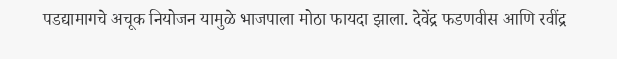पडद्यामागचे अचूक नियोजन यामुळे भाजपाला मोठा फायदा झाला. देवेंद्र फडणवीस आणि रवींद्र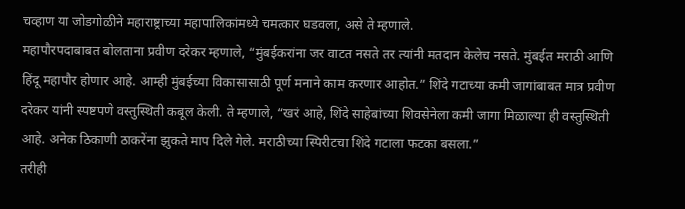चव्हाण या जोडगोळीने महाराष्ट्राच्या महापालिकांमध्ये चमत्कार घडवला, असे ते म्हणाले.
महापौरपदाबाबत बोलताना प्रवीण दरेकर म्हणाले, “मुंबईकरांना जर वाटत नसते तर त्यांनी मतदान केलेच नसते. मुंबईत मराठी आणि हिंदू महापौर होणार आहे. आम्ही मुंबईच्या विकासासाठी पूर्ण मनाने काम करणार आहोत.” शिंदे गटाच्या कमी जागांबाबत मात्र प्रवीण दरेकर यांनी स्पष्टपणे वस्तुस्थिती कबूल केली. ते म्हणाले, “खरं आहे, शिंदे साहेबांच्या शिवसेनेला कमी जागा मिळाल्या ही वस्तुस्थिती आहे. अनेक ठिकाणी ठाकरेंना झुकते माप दिले गेले. मराठीच्या स्पिरीटचा शिंदे गटाला फटका बसला.”
तरीही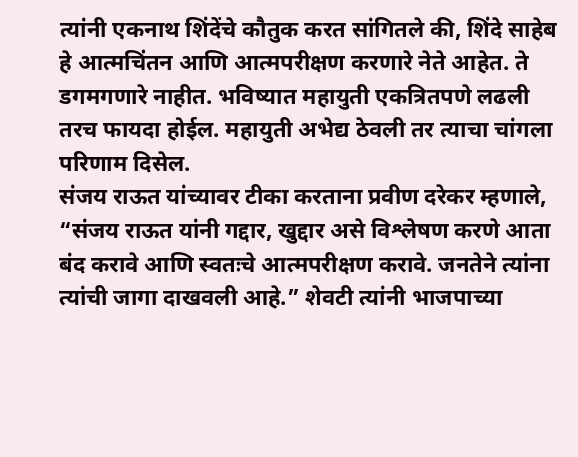त्यांनी एकनाथ शिंदेंचे कौतुक करत सांगितले की, शिंदे साहेब हे आत्मचिंतन आणि आत्मपरीक्षण करणारे नेते आहेत. ते डगमगणारे नाहीत. भविष्यात महायुती एकत्रितपणे लढली तरच फायदा होईल. महायुती अभेद्य ठेवली तर त्याचा चांगला परिणाम दिसेल.
संजय राऊत यांच्यावर टीका करताना प्रवीण दरेकर म्हणाले, “संजय राऊत यांनी गद्दार, खुद्दार असे विश्लेषण करणे आता बंद करावे आणि स्वतःचे आत्मपरीक्षण करावे. जनतेने त्यांना त्यांची जागा दाखवली आहे.” शेवटी त्यांनी भाजपाच्या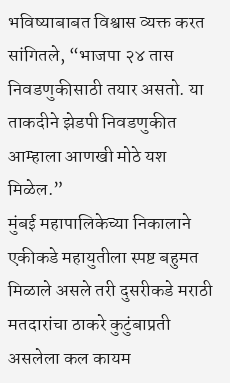भविष्याबाबत विश्वास व्यक्त करत सांगितले, “भाजपा २४ तास निवडणुकीसाठी तयार असतो. या ताकदीने झेडपी निवडणुकीत आम्हाला आणखी मोठे यश मिळेल.”
मुंबई महापालिकेच्या निकालाने एकीकडे महायुतीला स्पष्ट बहुमत मिळाले असले तरी दुसरीकडे मराठी मतदारांचा ठाकरे कुटुंबाप्रती असलेला कल कायम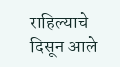राहिल्याचे दिसून आले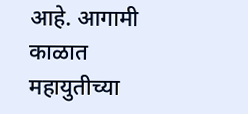आहे. आगामी काळात महायुतीच्या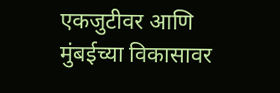एकजुटीवर आणि मुंबईच्या विकासावर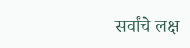सर्वांचे लक्ष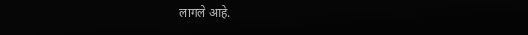लागले आहे.